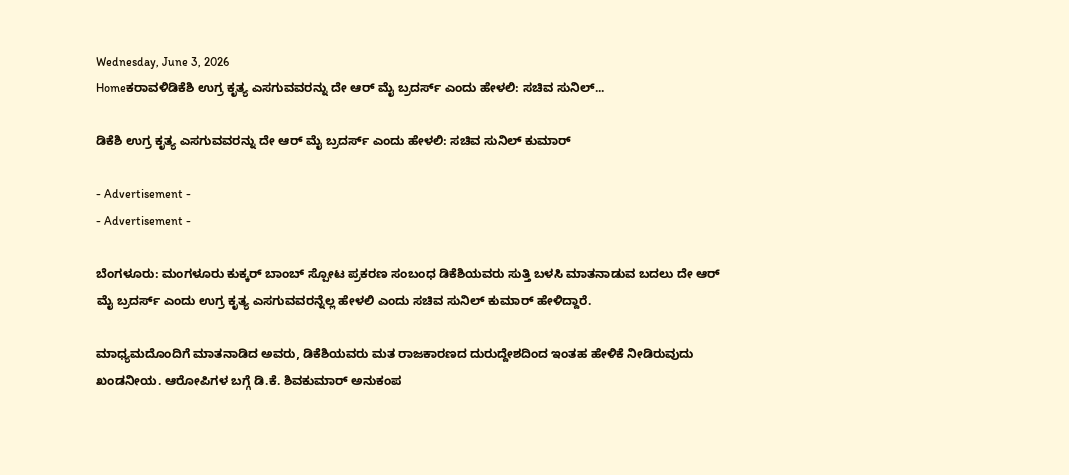Wednesday, June 3, 2026
Homeಕರಾವಳಿಡಿಕೆಶಿ ಉಗ್ರ ಕೃತ್ಯ ಎಸಗುವವರನ್ನು ದೇ ಆರ್‌ ಮೈ ಬ್ರದರ್ಸ್‌ ಎಂದು ಹೇಳಲಿ: ಸಚಿವ ಸುನಿಲ್‌...

ಡಿಕೆಶಿ ಉಗ್ರ ಕೃತ್ಯ ಎಸಗುವವರನ್ನು ದೇ ಆರ್‌ ಮೈ ಬ್ರದರ್ಸ್‌ ಎಂದು ಹೇಳಲಿ: ಸಚಿವ ಸುನಿಲ್‌ ಕುಮಾರ್‌

- Advertisement -
- Advertisement -

ಬೆಂಗಳೂರು: ಮಂಗಳೂರು ಕುಕ್ಕರ್ ಬಾಂಬ್ ಸ್ಪೋಟ ಪ್ರಕರಣ ಸಂಬಂಧ ಡಿಕೆಶಿಯವರು ಸುತ್ತಿ ಬಳಸಿ ಮಾತನಾಡುವ ಬದಲು ದೇ ಆರ್ ಮೈ ಬ್ರದರ್ಸ್ ಎಂದು ಉಗ್ರ ಕೃತ್ಯ ಎಸಗುವವರನ್ನೆಲ್ಲ ಹೇಳಲಿ ಎಂದು ಸಚಿವ ಸುನಿಲ್‌ ಕುಮಾರ್‌ ಹೇಳಿದ್ದಾರೆ.

ಮಾಧ್ಯಮದೊಂದಿಗೆ ಮಾತನಾಡಿದ ಅವರು, ಡಿಕೆಶಿಯವರು ಮತ ರಾಜಕಾರಣದ ದುರುದ್ದೇಶದಿಂದ ಇಂತಹ ಹೇಳಿಕೆ ನೀಡಿರುವುದು ಖಂಡನೀಯ. ಆರೋಪಿಗಳ ಬಗ್ಗೆ ಡಿ.ಕೆ. ಶಿವಕುಮಾರ್ ಅನುಕಂಪ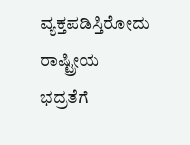ವ್ಯಕ್ತಪಡಿಸ್ತಿರೋದು  ರಾಷ್ಟ್ರೀಯ ಭದ್ರತೆಗೆ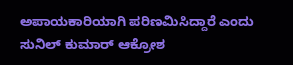ಅಪಾಯಕಾರಿಯಾಗಿ ಪರಿಣಮಿಸಿದ್ದಾರೆ ಎಂದು ಸುನಿಲ್ ಕುಮಾರ್ ಆಕ್ರೋಶ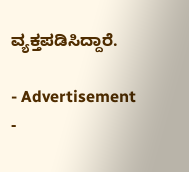ವ್ಯಕ್ತಪಡಿಸಿದ್ದಾರೆ.

- Advertisement -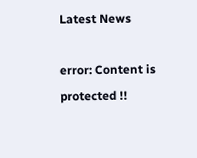Latest News

error: Content is protected !!